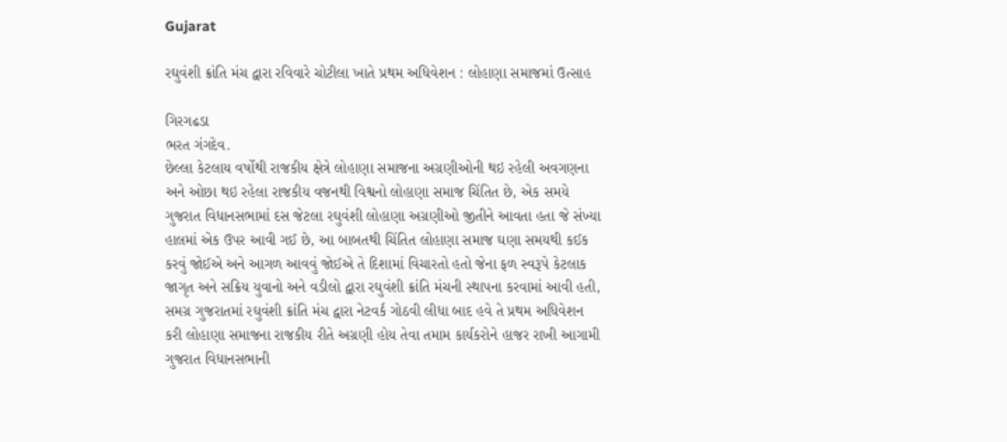Gujarat

રઘુવંશી ક્રાંતિ મંચ દ્વારા રવિવારે ચોટીલા ખાતે પ્રથમ અધિવેશન : લોહાણા સમાજમાં ઉત્સાહ

ગિરગઢડા
ભરત ગંગદેવ.
છેલ્લા કેટલાય વર્ષોથી રાજકીય ક્ષેત્રે લોહાણા સમાજના અગ્રણીઓની થઇ રહેલી અવગણના અને ઓછા થઇ રહેલા રાજકીય વજનથી વિશ્વનો લોહાણા સમાજ ચિંતિત છે, એક સમયે ગુજરાત વિધાનસભામાં દસ જેટલા રઘુવંશી લોહાણા અગ્રણીઓ જીતીને આવતા હતા જે સંખ્યા હાલમાં એક ઉપર આવી ગઈ છે, આ બાબતથી ચિંતિત લોહાણા સમાજ ઘણા સમયથી કઈક કરવું જોઈએ અને આગળ આવવું જોઈએ તે દિશામાં વિચારતો હતો જેના ફળ સ્વરૂપે કેટલાક જાગૃત અને સક્રિય યુવાનો અને વડીલો દ્વારા રઘુવંશી ક્રાંતિ મંચની સ્થાપના કરવામાં આવી હતી, સમગ્ર ગુજરાતમાં રઘુવંશી ક્રાંતિ મંચ દ્વારા નેટવર્ક ગોઠવી લીધા બાદ હવે તે પ્રથમ અધિવેશન કરી લોહાણા સમાજના રાજકીય રીતે અગ્રણી હોય તેવા તમામ કાર્યકરોને હાજર રાખી આગામી ગુજરાત વિધાનસભાની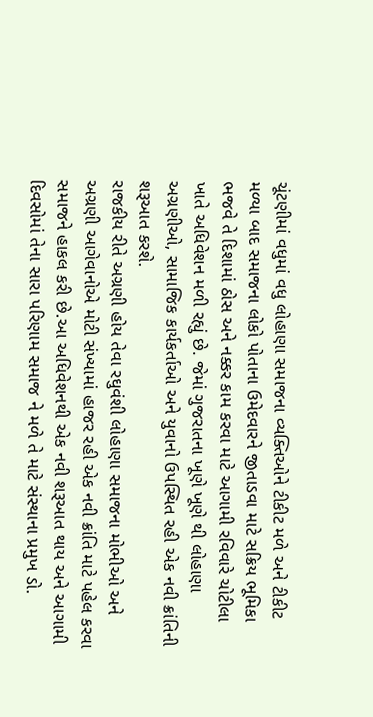ચૂંટણીમાં વધુમાં વધુ લોહાણા સમાજના વ્યક્તિઓને ટીકીટ મળે અને ટીકીટ મળ્યા બાદ સમાજના લોકો પોતાના ઉમેદવારને જીતાડવા માટે સક્રિય ભૂમિકા ભજવે તે દિશામાં ઠોસ અને નક્કર કામ કરવા માટે આગામી રવિવારે ચોટીલા ખાતે અધિવેશન મળી રહ્યું છે. જેમાં ગુજરાતના ખૂણે ખૂણે થી લોહાણા અગ્રણીઓ, સામાજિક કાર્યકર્તાઓ અને યુવાનો ઉપસ્થિત રહી એક નવી ક્રાંતિની શરૂઆત કરશે.
રાજકીય રીતે અગ્રણી હોય તેવા રઘુવંશી લોહાણા સમાજના મોભીઓ અને અગ્રણી આગેવાનોએ મોટી સંખ્યામાં હાજર રહી એક નવી ક્રાંતિ માટે પહેલ કરવા સમાજને હાકલ કરી છે.આ અધિવેશનથી એક નવી શરૂઆત થાય અને આગામી દિવસોમાં તેના સારા પરિણામ સમાજ ને મળે તે માટે સંસ્થાના પ્રમુખ ડો.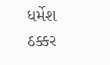ધર્મેશ ઠક્કર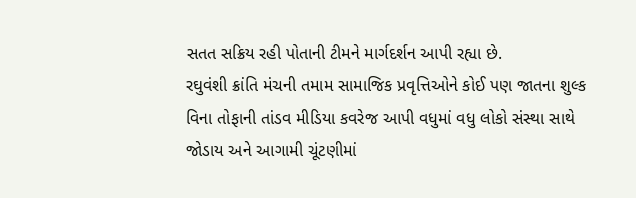સતત સક્રિય રહી પોતાની ટીમને માર્ગદર્શન આપી રહ્યા છે.
રઘુવંશી ક્રાંતિ મંચની તમામ સામાજિક પ્રવૃત્તિઓને કોઈ પણ જાતના શુલ્ક વિના તોફાની તાંડવ મીડિયા કવરેજ આપી વધુમાં વધુ લોકો સંસ્થા સાથે જોડાય અને આગામી ચૂંટણીમાં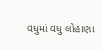વધુમાં વધુ લોહાણા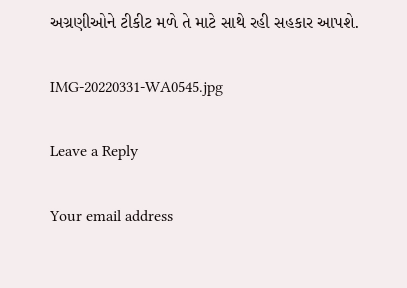અગ્રણીઓને ટીકીટ મળે તે માટે સાથે રહી સહકાર આપશે.

IMG-20220331-WA0545.jpg

Leave a Reply

Your email address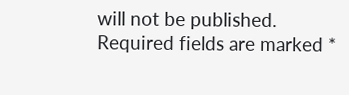will not be published. Required fields are marked *